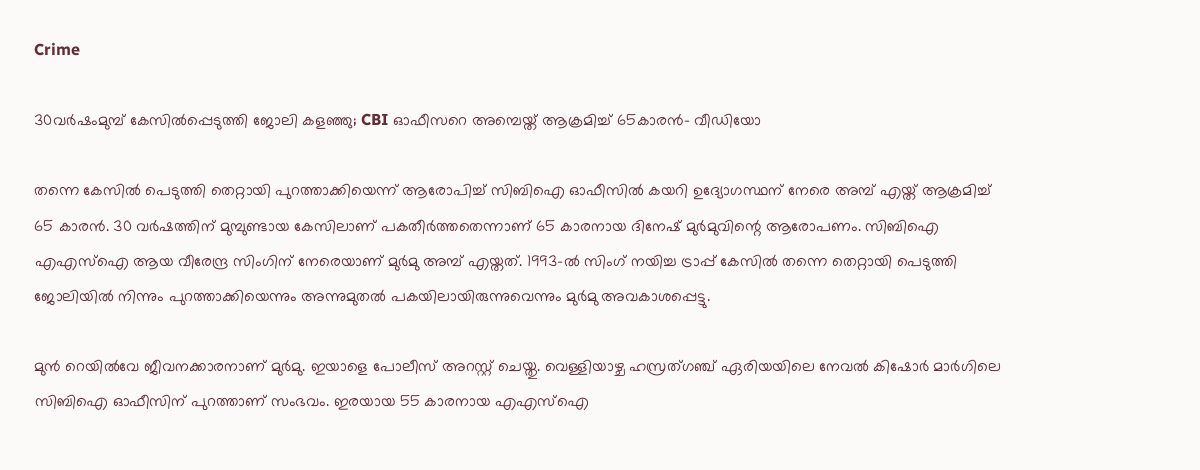Crime

30വര്‍ഷംമുമ്പ് കേസില്‍പ്പെടുത്തി ജോലി കളഞ്ഞു; CBI ഓഫീസറെ അമ്പെയ്ത് ആക്രമിച്ച് 65കാരന്‍- വീഡിയോ

തന്നെ കേസില്‍ പെടുത്തി തെറ്റായി പുറത്താക്കിയെന്ന് ആരോപിച്ച് സിബിഐ ഓഫീസില്‍ കയറി ഉദ്യോഗസ്ഥന് നേരെ അമ്പ് എയ്ത് ആക്രമിച്ച് 65 കാരന്‍. 30 വര്‍ഷത്തിന് മുമ്പുണ്ടായ കേസിലാണ് പകതീര്‍ത്തതെന്നാണ് 65 കാരനായ ദിനേഷ് മുര്‍മുവിന്റെ ആരോപണം. സിബിഐ എഎസ്‌ഐ ആയ വീരേന്ദ്ര സിംഗിന് നേരെയാണ് മുര്‍മു അമ്പ് എയ്തത്. 1993-ല്‍ സിംഗ് നയിച്ച ട്രാപ്പ് കേസില്‍ തന്നെ തെറ്റായി പെടുത്തി ജോലിയില്‍ നിന്നും പുറത്താക്കിയെന്നും അന്നുമുതല്‍ പകയിലായിരുന്നുവെന്നും മുര്‍മു അവകാശപ്പെട്ടു.

മുന്‍ റെയില്‍വേ ജീവനക്കാരനാണ് മുര്‍മു. ഇയാളെ പോലീസ് അറസ്റ്റ് ചെയ്തു. വെള്ളിയാഴ്ച ഹസ്രത്ഗഞ്ച് ഏരിയയിലെ നേവല്‍ കിഷോര്‍ മാര്‍ഗിലെ സിബിഐ ഓഫീസിന് പുറത്താണ് സംഭവം. ഇരയായ 55 കാരനായ എഎസ്‌ഐ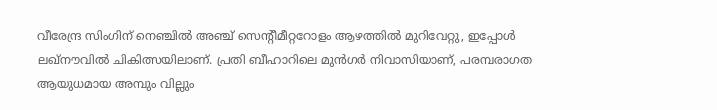വീരേന്ദ്ര സിംഗിന് നെഞ്ചില്‍ അഞ്ച് സെന്റീമീറ്ററോളം ആഴത്തില്‍ മുറിവേറ്റു, ഇപ്പോള്‍ ലഖ്നൗവില്‍ ചികിത്സയിലാണ്. പ്രതി ബീഹാറിലെ മുന്‍ഗര്‍ നിവാസിയാണ്, പരമ്പരാഗത ആയുധമായ അമ്പും വില്ലും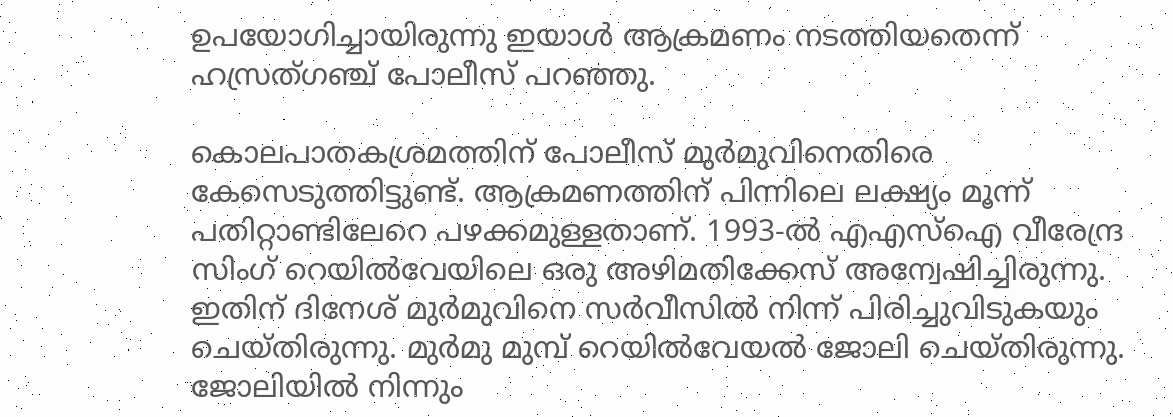ഉപയോഗിച്ചായിരുന്നു ഇയാള്‍ ആക്രമണം നടത്തിയതെന്ന് ഹസ്രത്ഗഞ്ച് പോലീസ് പറഞ്ഞു.

കൊലപാതകശ്രമത്തിന് പോലീസ് മുര്‍മുവിനെതിരെ കേസെടുത്തിട്ടുണ്ട്. ആക്രമണത്തിന് പിന്നിലെ ലക്ഷ്യം മൂന്ന് പതിറ്റാണ്ടിലേറെ പഴക്കമുള്ളതാണ്. 1993-ല്‍ എഎസ്‌ഐ വീരേന്ദ്ര സിംഗ് റെയില്‍വേയിലെ ഒരു അഴിമതിക്കേസ് അന്വേഷിച്ചിരുന്നു. ഇതിന് ദിനേശ് മുര്‍മുവിനെ സര്‍വീസില്‍ നിന്ന് പിരിച്ചുവിടുകയും ചെയ്തിരുന്നു. മുര്‍മു മുമ്പ് റെയില്‍വേയല്‍ ജോലി ചെയ്തിരുന്നു. ജോലിയില്‍ നിന്നും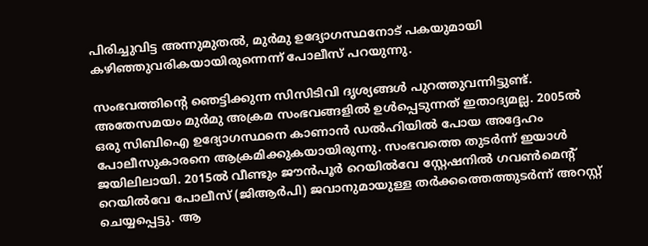പിരിച്ചുവിട്ട അന്നുമുതല്‍, മുര്‍മു ഉദ്യോഗസ്ഥനോട് പകയുമായി കഴിഞ്ഞുവരികയായിരുന്നെന്ന് പോലീസ് പറയുന്നു.

സംഭവത്തിന്റെ ഞെട്ടിക്കുന്ന സിസിടിവി ദൃശ്യങ്ങള്‍ പുറത്തുവന്നിട്ടുണ്ട്. അതേസമയം മുര്‍മു അക്രമ സംഭവങ്ങളില്‍ ഉള്‍പ്പെടുന്നത് ഇതാദ്യമല്ല. 2005ല്‍ ഒരു സിബിഐ ഉദ്യോഗസ്ഥനെ കാണാന്‍ ഡല്‍ഹിയില്‍ പോയ അദ്ദേഹം പോലീസുകാരനെ ആക്രമിക്കുകയായിരുന്നു. സംഭവത്തെ തുടര്‍ന്ന് ഇയാള്‍ ജയിലിലായി. 2015ല്‍ വീണ്ടും ജൗന്‍പൂര്‍ റെയില്‍വേ സ്റ്റേഷനില്‍ ഗവണ്‍മെന്റ് റെയില്‍വേ പോലീസ് (ജിആര്‍പി) ജവാനുമായുള്ള തര്‍ക്കത്തെത്തുടര്‍ന്ന് അറസ്റ്റ് ചെയ്യപ്പെട്ടു. ആ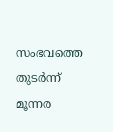സംഭവത്തെ തുടര്‍ന്ന് മൂന്നര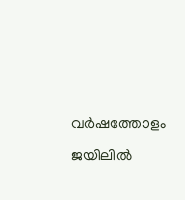വര്‍ഷത്തോളം ജയിലില്‍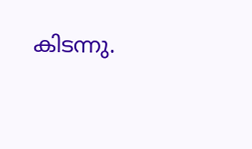കിടന്നു.